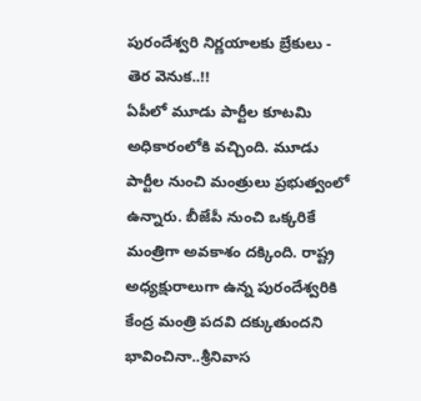పురందేశ్వరి నిర్ణయాలకు బ్రేకులు - తెర వెనుక..!!
ఏపీలో మూడు పార్టీల కూటమి అధికారంలోకి వచ్చింది. మూడు పార్టీల నుంచి మంత్రులు ప్రభుత్వంలో ఉన్నారు. బీజేపీ నుంచి ఒక్కరికే మంత్రిగా అవకాశం దక్కింది. రాష్ట్ర అధ్యక్షురాలుగా ఉన్న పురందేశ్వరికి కేంద్ర మంత్రి పదవి దక్కుతుందని భావించినా..శ్రీనివాస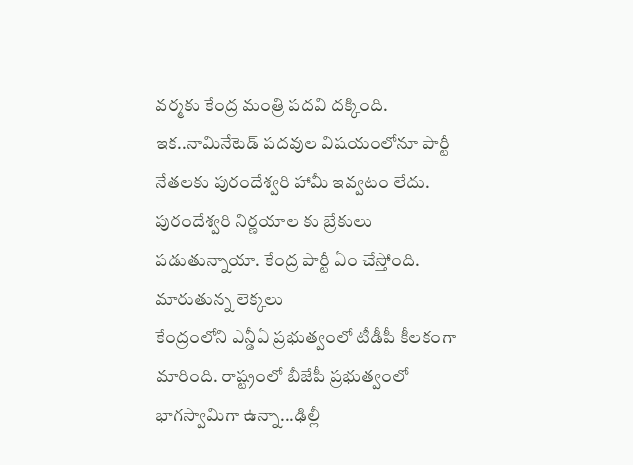వర్మకు కేంద్ర మంత్రి పదవి దక్కింది. ఇక..నామినేటెడ్ పదవుల విషయంలోనూ పార్టీ నేతలకు పురందేశ్వరి హామీ ఇవ్వటం లేదు. పురందేశ్వరి నిర్ణయాల కు బ్రేకులు పడుతున్నాయా. కేంద్ర పార్టీ ఏం చేస్తోంది.
మారుతున్న లెక్కలు
కేంద్రంలోని ఎన్డీఏ ప్రభుత్వంలో టీడీపీ కీలకంగా మారింది. రాష్ట్రంలో బీజేపీ ప్రభుత్వంలో భాగస్వామిగా ఉన్నా...ఢిల్లీ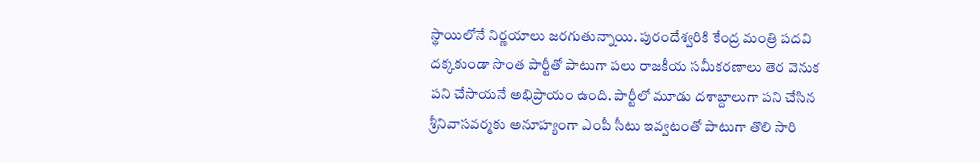స్థాయిలోనే నిర్ణయాలు జరగుతున్నాయి. పురందేశ్వరికి కేంద్ర మంత్రి పదవి దక్కకుండా సొంత పార్టీతో పాటుగా పలు రాజకీయ సమీకరణాలు తెర వెనుక పని చేసాయనే అభిప్రాయం ఉంది. పార్టీలో మూడు దశాబ్దాలుగా పని చేసిన శ్రీనివాసవర్మకు అనూహ్యంగా ఎంపీ సీటు ఇవ్వటంతో పాటుగా తొలి సారి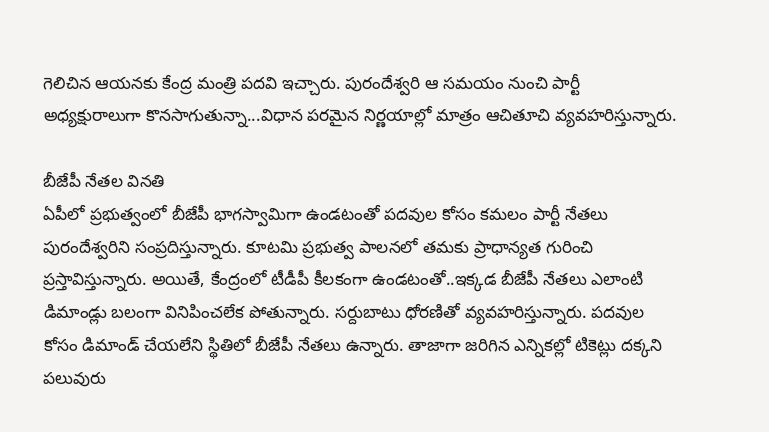గెలిచిన ఆయనకు కేంద్ర మంత్రి పదవి ఇచ్చారు. పురందేశ్వరి ఆ సమయం నుంచి పార్టీ అధ్యక్షురాలుగా కొనసాగుతున్నా...విధాన పరమైన నిర్ణయాల్లో మాత్రం ఆచితూచి వ్యవహరిస్తున్నారు.

బీజేపీ నేతల వినతి
ఏపీలో ప్రభుత్వంలో బీజేపీ భాగస్వామిగా ఉండటంతో పదవుల కోసం కమలం పార్టీ నేతలు పురందేశ్వరిని సంప్రదిస్తున్నారు. కూటమి ప్రభుత్వ పాలనలో తమకు ప్రాధాన్యత గురించి ప్రస్తావిస్తున్నారు. అయితే, కేంద్రంలో టీడీపీ కీలకంగా ఉండటంతో..ఇక్కడ బీజేపీ నేతలు ఎలాంటి డిమాండ్లు బలంగా వినిపించలేక పోతున్నారు. సర్దుబాటు ధోరణితో వ్యవహరిస్తున్నారు. పదవుల కోసం డిమాండ్ చేయలేని స్థితిలో బీజేపీ నేతలు ఉన్నారు. తాజాగా జరిగిన ఎన్నికల్లో టికెట్లు దక్కని పలువురు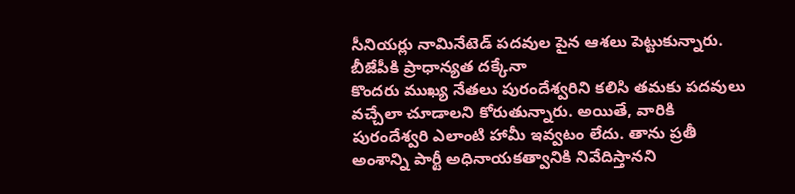సీనియర్లు నామినేటెడ్ పదవుల పైన ఆశలు పెట్టుకున్నారు.
బీజేపీకి ప్రాధాన్యత దక్కేనా
కొందరు ముఖ్య నేతలు పురందేశ్వరిని కలిసి తమకు పదవులు వచ్చేలా చూడాలని కోరుతున్నారు. అయితే, వారికి పురందేశ్వరి ఎలాంటి హామీ ఇవ్వటం లేదు. తాను ప్రతీ అంశాన్ని పార్టీ అధినాయకత్వానికి నివేదిస్తానని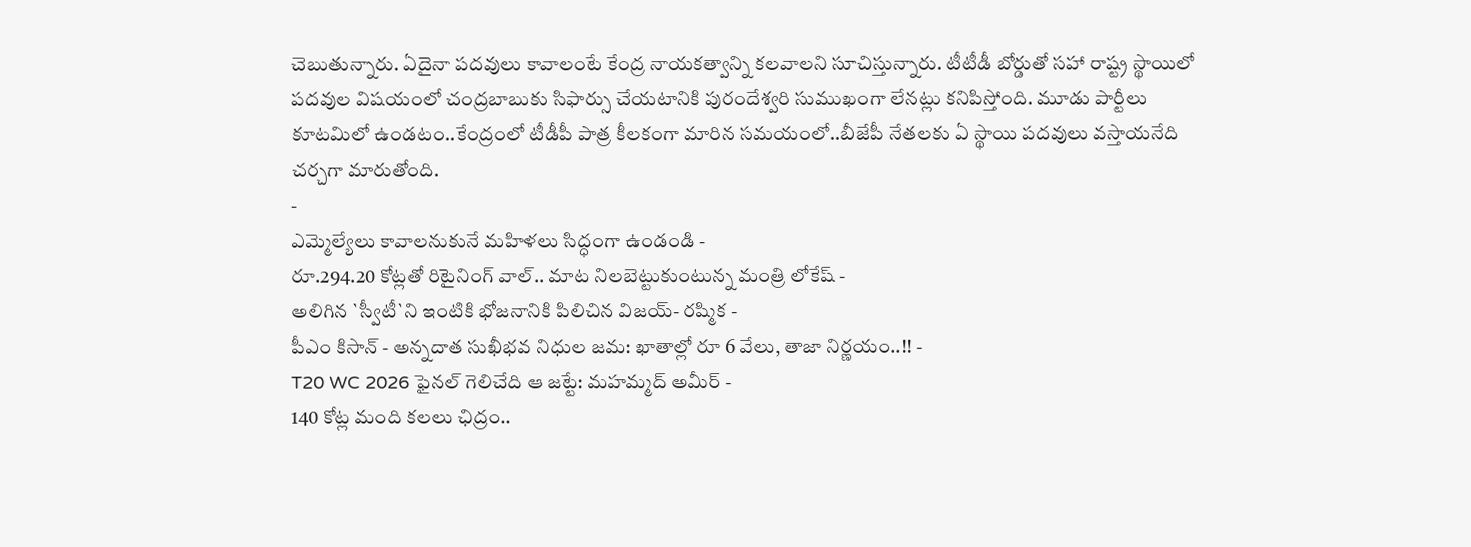చెబుతున్నారు. ఏదైనా పదవులు కావాలంటే కేంద్ర నాయకత్వాన్ని కలవాలని సూచిస్తున్నారు. టీటీడీ బోర్డుతో సహా రాష్ట్ర స్థాయిలో పదవుల విషయంలో చంద్రబాబుకు సిఫార్సు చేయటానికి పురందేశ్వరి సుముఖంగా లేనట్లు కనిపిస్తోంది. మూడు పార్టీలు కూటమిలో ఉండటం..కేంద్రంలో టీడీపీ పాత్ర కీలకంగా మారిన సమయంలో..బీజేపీ నేతలకు ఏ స్థాయి పదవులు వస్తాయనేది చర్చగా మారుతోంది.
-
ఎమ్మెల్యేలు కావాలనుకునే మహిళలు సిద్ధంగా ఉండండి -
రూ.294.20 కోట్లతో రిటైనింగ్ వాల్.. మాట నిలబెట్టుకుంటున్న మంత్రి లోకేష్ -
అలిగిన `స్వీటీ`ని ఇంటికి భోజనానికి పిలిచిన విజయ్- రష్మిక -
పీఎం కిసాన్ - అన్నదాత సుఖీభవ నిధుల జమ: ఖాతాల్లో రూ 6 వేలు, తాజా నిర్ణయం..!! -
T20 WC 2026 ఫైనల్ గెలిచేది ఆ జట్టే: మహమ్మద్ అమీర్ -
140 కోట్ల మంది కలలు ఛిద్రం..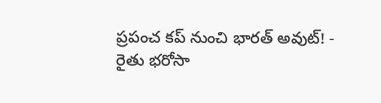ప్రపంచ కప్ నుంచి భారత్ అవుట్! -
రైతు భరోసా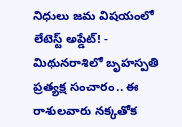నిధులు జమ విషయంలో లేటెస్ట్ అప్డేట్! -
మిథునరాశిలో బృహస్పతి ప్రత్యక్ష సంచారం.. ఈ రాశులవారు నక్కతోక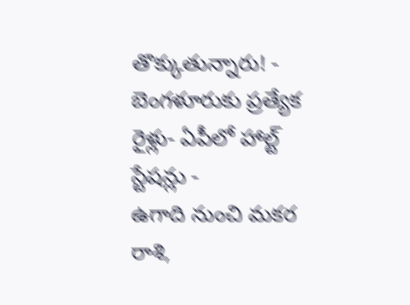తొక్కుతున్నారు! -
బెంగళూరుకు ప్రత్యేక రైళ్లు- ఏపీలో హాల్ట్ స్టేషన్లు -
ఉగాది నుంచి మకర రాశి,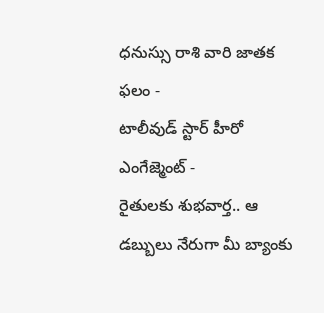ధనుస్సు రాశి వారి జాతక ఫలం -
టాలీవుడ్ స్టార్ హీరో ఎంగేజ్మెంట్ -
రైతులకు శుభవార్త.. ఆ డబ్బులు నేరుగా మీ బ్యాంకు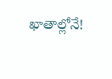ఖాతాల్లోనే!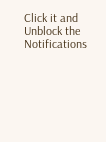Click it and Unblock the Notifications